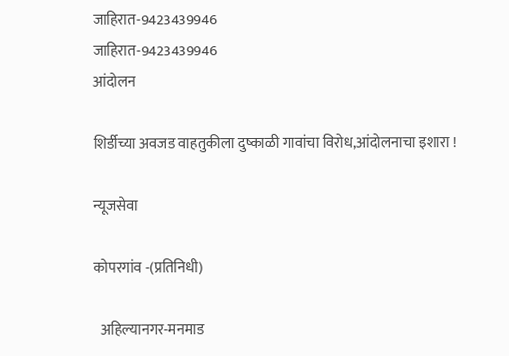जाहिरात-9423439946
जाहिरात-9423439946
आंदोलन

शिर्डीच्या अवजड वाहतुकीला दुष्काळी गावांचा विरोध,आंदोलनाचा इशारा !

न्यूजसेवा

कोपरगांव -(प्रतिनिधी)

  अहिल्यानगर-मनमाड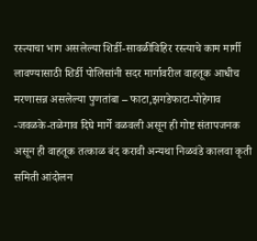रस्त्याचा भाग असलेल्या शिर्डी-सावळीविहिर रस्त्याचे काम मार्गी लावण्यासाठी शिर्डी पोलिसांनी सदर मार्गावरील वाहतूक आधीच मरणासन्न असलेल्या पुणतांबा – फाटा,झगडेफाटा-पोहेगाव -जवळके-तळेगाव दिघे मार्गे वळवली असून ही गोष्ट संतापजनक असून ही वाहतूक तत्काळ बंद करावी अन्यथा निळवंडे कालवा कृती समिती आंदोलन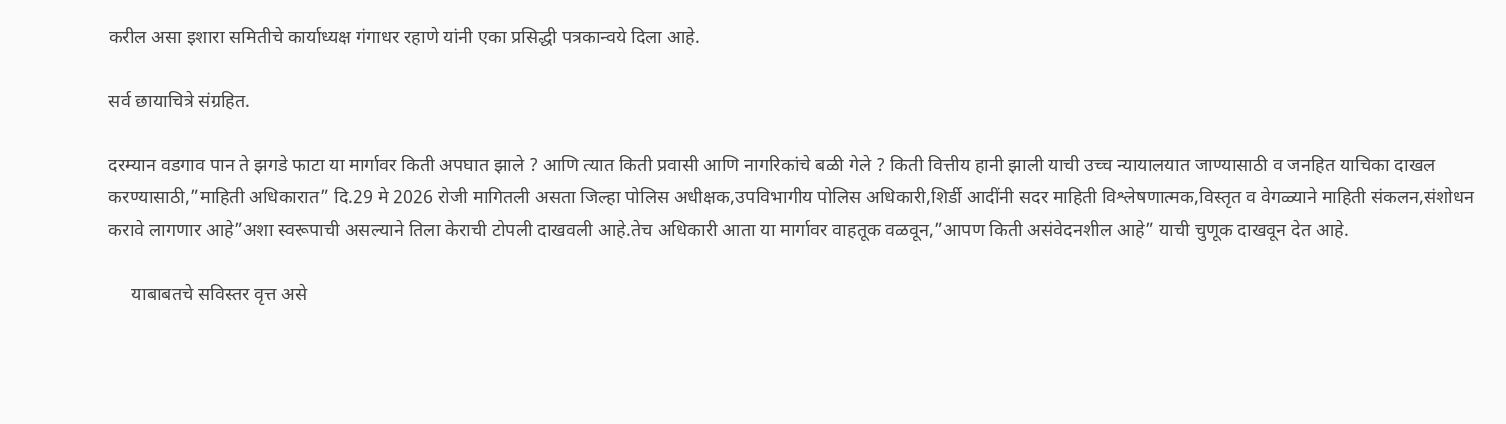करील असा इशारा समितीचे कार्याध्यक्ष गंगाधर रहाणे यांनी एका प्रसिद्धी पत्रकान्वये दिला आहे.

सर्व छायाचित्रे संग्रहित.

दरम्यान वडगाव पान ते झगडे फाटा या मार्गावर किती अपघात झाले ? आणि त्यात किती प्रवासी आणि नागरिकांचे बळी गेले ? किती वित्तीय हानी झाली याची उच्च न्यायालयात जाण्यासाठी व जनहित याचिका दाखल करण्यासाठी,”माहिती अधिकारात” दि.29 मे 2026 रोजी मागितली असता जिल्हा पोलिस अधीक्षक,उपविभागीय पोलिस अधिकारी,शिर्डी आदींनी सदर माहिती विश्लेषणात्मक,विस्तृत व वेगळ्याने माहिती संकलन,संशोधन करावे लागणार आहे”अशा स्वरूपाची असल्याने तिला केराची टोपली दाखवली आहे.तेच अधिकारी आता या मार्गावर वाहतूक वळवून,”आपण किती असंवेदनशील आहे” याची चुणूक दाखवून देत आहे.

     याबाबतचे सविस्तर वृत्त असे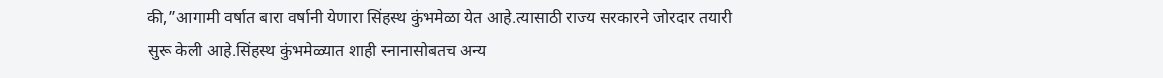की,”आगामी वर्षात बारा वर्षानी येणारा सिंहस्थ कुंभमेळा येत आहे.त्यासाठी राज्य सरकारने जोरदार तयारी सुरू केली आहे.सिंहस्थ कुंभमेळ्यात शाही स्नानासोबतच अन्य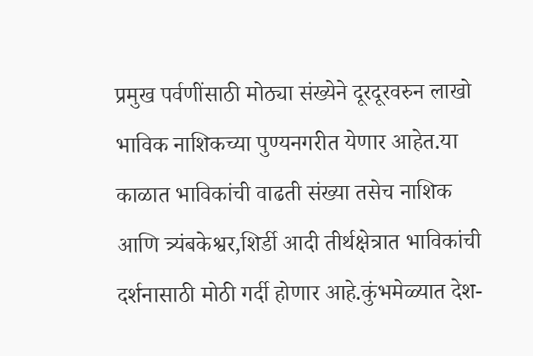प्रमुख पर्वणींसाठी मोठ्या संख्येने दूरदूरवरुन लाखो भाविक नाशिकच्या पुण्यनगरीत येणार आहेत.या काळात भाविकांची वाढती संख्या तसेच नाशिक आणि त्र्यंबकेश्वर,शिर्डी आदी तीर्थक्षेत्रात भाविकांची दर्शनासाठी मोठी गर्दी होणार आहे.कुंभमेळ्यात देश-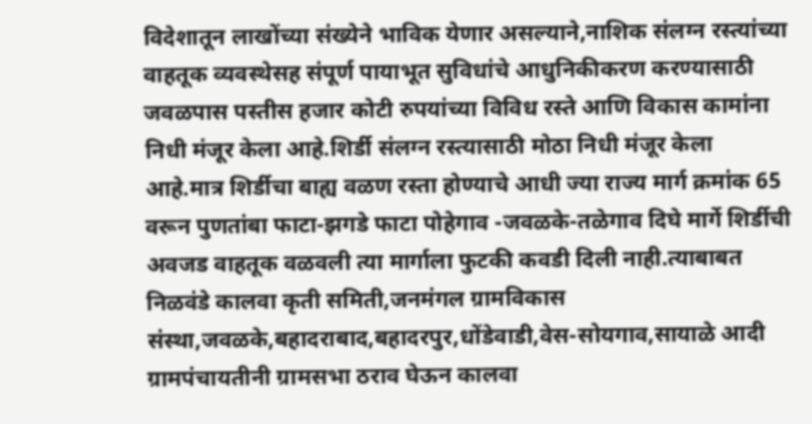विदेशातून लाखोंच्या संख्येने भाविक येणार असल्याने,नाशिक संलग्न रस्त्यांच्या वाहतूक व्यवस्थेसह संपूर्ण पायाभूत सुविधांचे आधुनिकीकरण करण्यासाठी जवळपास पस्तीस हजार कोटी रुपयांच्या विविध रस्ते आणि विकास कामांना निधी मंजूर केला आहे.शिर्डी संलग्न रस्त्यासाठी मोठा निधी मंजूर केला आहे.मात्र शिर्डीचा बाह्य वळण रस्ता होण्याचे आधी ज्या राज्य मार्ग क्रमांक 65 वरून पुणतांबा फाटा-झगडे फाटा पोहेगाव -जवळके-तळेगाव दिघे मार्गे शिर्डीची अवजड वाहतूक वळवली त्या मार्गाला फुटकी कवडी दिली नाही.त्याबाबत निळवंडे कालवा कृती समिती,जनमंगल ग्रामविकास संस्था,जवळके,बहादराबाद,बहादरपुर,धोंडेवाडी,वेस-सोयगाव,सायाळे आदी ग्रामपंचायतीनी ग्रामसभा ठराव घेऊन कालवा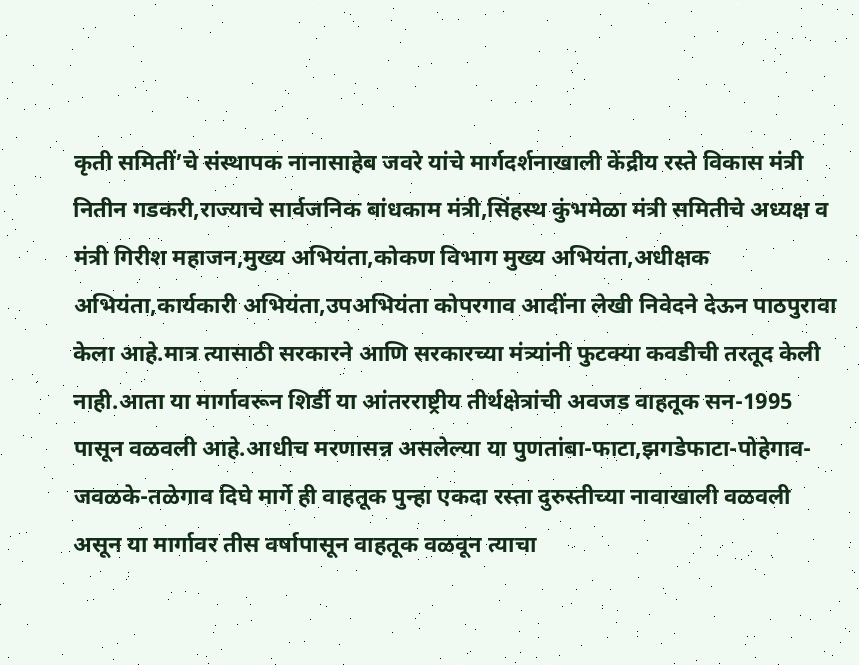कृती समितीं’चे संस्थापक नानासाहेब जवरे यांचे मार्गदर्शनाखाली केंद्रीय रस्ते विकास मंत्री नितीन गडकरी,राज्याचे सार्वजनिक बांधकाम मंत्री,सिंहस्थ कुंभमेळा मंत्री समितीचे अध्यक्ष व मंत्री गिरीश महाजन,मुख्य अभियंता,कोकण विभाग मुख्य अभियंता,अधीक्षक अभियंता,कार्यकारी अभियंता,उपअभियंता कोपरगाव आदींना लेखी निवेदने देऊन पाठपुरावा केला आहे.मात्र त्यासाठी सरकारने आणि सरकारच्या मंत्र्यांनी फुटक्या कवडीची तरतूद केली नाही.आता या मार्गावरून शिर्डी या आंतरराष्ट्रीय तीर्थक्षेत्रांची अवजड वाहतूक सन-1995 पासून वळवली आहे.आधीच मरणासन्न असलेल्या या पुणतांबा-फाटा,झगडेफाटा-पोहेगाव-जवळके-तळेगाव दिघे मार्गे ही वाहतूक पुन्हा एकदा रस्ता दुरुस्तीच्या नावाखाली वळवली असून या मार्गावर तीस वर्षापासून वाहतूक वळवून त्याचा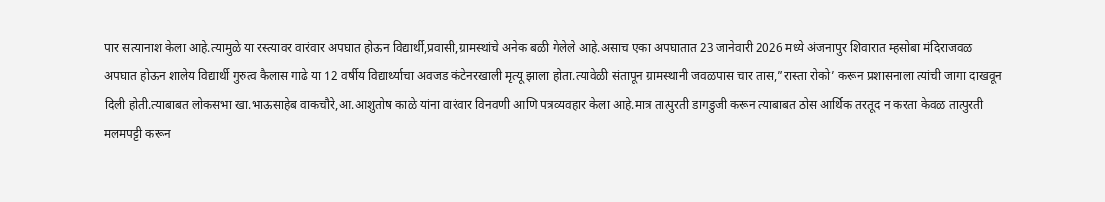पार सत्यानाश केला आहे.त्यामुळे या रस्त्यावर वारंवार अपघात होऊन विद्यार्थी,प्रवासी,ग्रामस्थांचे अनेक बळी गेलेले आहे.असाच एका अपघातात 23 जानेवारी 2026 मध्ये अंजनापुर शिवारात म्हसोबा मंदिराजवळ अपघात होऊन शालेय विद्यार्थी गुरुत्व कैलास गाढे या 12 वर्षीय विद्यार्थ्याचा अवजड कंटेनरखाली मृत्यू झाला होता.त्यावेळी संतापून ग्रामस्थानी जवळपास चार तास,”रास्ता रोको’ करून प्रशासनाला त्यांची जागा दाखवून दिली होती.त्याबाबत लोकसभा खा.भाऊसाहेब वाकचौरे,आ.आशुतोष काळे यांना वारंवार विनवणी आणि पत्रव्यवहार केला आहे.मात्र तात्पुरती डागडुजी करून त्याबाबत ठोस आर्थिक तरतूद न करता केवळ तात्पुरती मलमपट्टी करून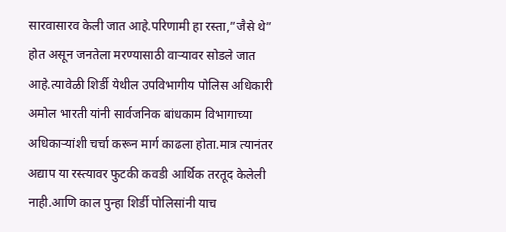सारवासारव केली जात आहे.परिणामी हा रस्ता,”जैसे थे” होत असून जनतेला मरण्यासाठी वाऱ्यावर सोडले जात आहे.त्यावेळी शिर्डी येथील उपविभागीय पोलिस अधिकारी अमोल भारती यांनी सार्वजनिक बांधकाम विभागाच्या अधिकाऱ्यांशी चर्चा करून मार्ग काढला होता.मात्र त्यानंतर अद्याप या रस्त्यावर फुटकी कवडी आर्थिक तरतूद केलेली नाही.आणि काल पुन्हा शिर्डी पोलिसांनी याच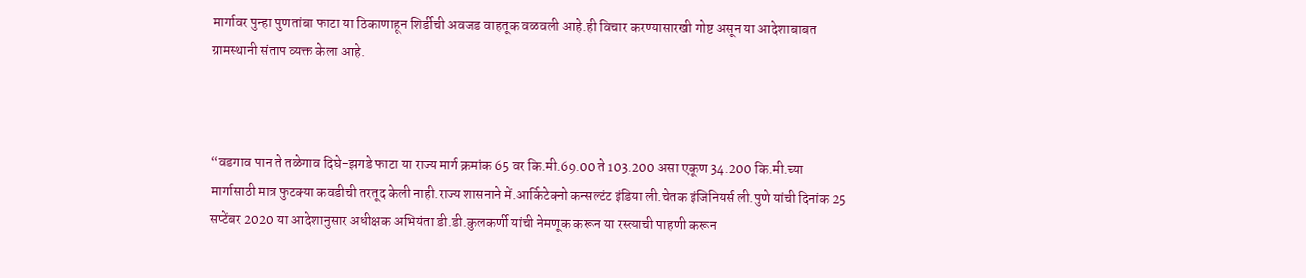मार्गावर पुन्हा पुणतांबा फाटा या ठिकाणाहून शिर्डीची अवजड वाहतूक वळवली आहे.ही विचार करण्यासारखी गोष्ट असून या आदेशाबाबत ग्रामस्थानी संताप व्यक्त केला आहे.



“वडगाव पान ते तळेगाव दिघे-झगडे फाटा या राज्य मार्ग क्रमांक 65 वर कि.मी.69.00 ते 103.200 असा एकूण 34.200 कि.मी.च्या मार्गासाठी मात्र फुटक्या कवडीची तरतूद केली नाही.राज्य शासनाने में.आर्किटेक्नो कन्सल्टंट इंडिया ली.चेतक इंजिनियर्स ली.पुणे यांची दिनांक 25 सप्टेंबर 2020 या आदेशानुसार अधीक्षक अभियंता डी.डी.कुलकर्णी यांची नेमणूक करून या रस्त्याची पाहणी करून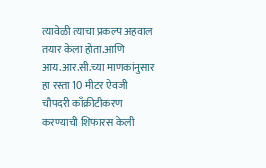त्यावेळी त्याचा प्रकल्प अहवाल तयार केला होता.आणि आय.आर.सी.च्या माणकांनुसार हा रस्ता 10 मीटर ऐवजी चौपदरी काँक्रीटीकरण करण्याची शिफारस केली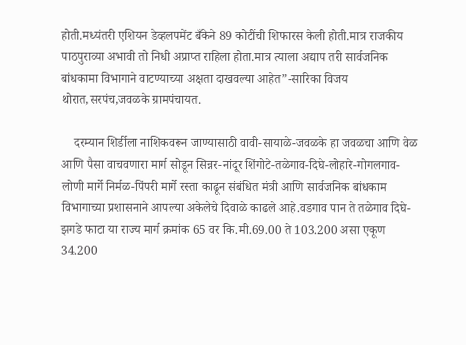होती.मध्यंतरी एशियन डेव्हलपमेंट बँकेने 89 कोटींची शिफारस केली होती.मात्र राजकीय पाठपुराव्या अभावी तो निधी अप्राप्त राहिला होता.मात्र त्याला अद्याप तरी सार्वजनिक बांधकामा विभागाने वाटण्याच्या अक्षता दाखवल्या आहेत”-सारिका विजय थोरात,सरपंच,जवळके ग्रामपंचायत.

    दरम्यान शिर्डीला नाशिकवरून जाण्यासाठी वावी-सायाळे-जवळके हा जवळचा आणि वेळ आणि पैसा वाचवणारा मार्ग सोडून सिन्नर-नांदूर शिंगोटे-तळेगाव-दिघे-लोहारे-गोगलगाव-लोणी मार्गे निर्मळ-पिंपरी मार्गे रस्ता काढून संबंधित मंत्री आणि सार्वजनिक बांधकाम विभागाच्या प्रशासनाने आपल्या अकेलेचे दिवाळे काढले आहे.वडगाव पान ते तळेगाव दिघे-झगडे फाटा या राज्य मार्ग क्रमांक 65 वर कि.मी.69.00 ते 103.200 असा एकूण 34.200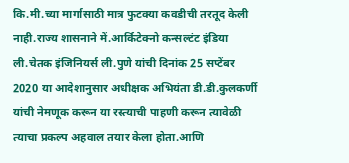कि.मी.च्या मार्गासाठी मात्र फुटक्या कवडीची तरतूद केली नाही.राज्य शासनाने में.आर्किटेक्नो कन्सल्टंट इंडिया ली.चेतक इंजिनियर्स ली.पुणे यांची दिनांक 25 सप्टेंबर 2020 या आदेशानुसार अधीक्षक अभियंता डी.डी.कुलकर्णी यांची नेमणूक करून या रस्त्याची पाहणी करून त्यावेळी त्याचा प्रकल्प अहवाल तयार केला होता.आणि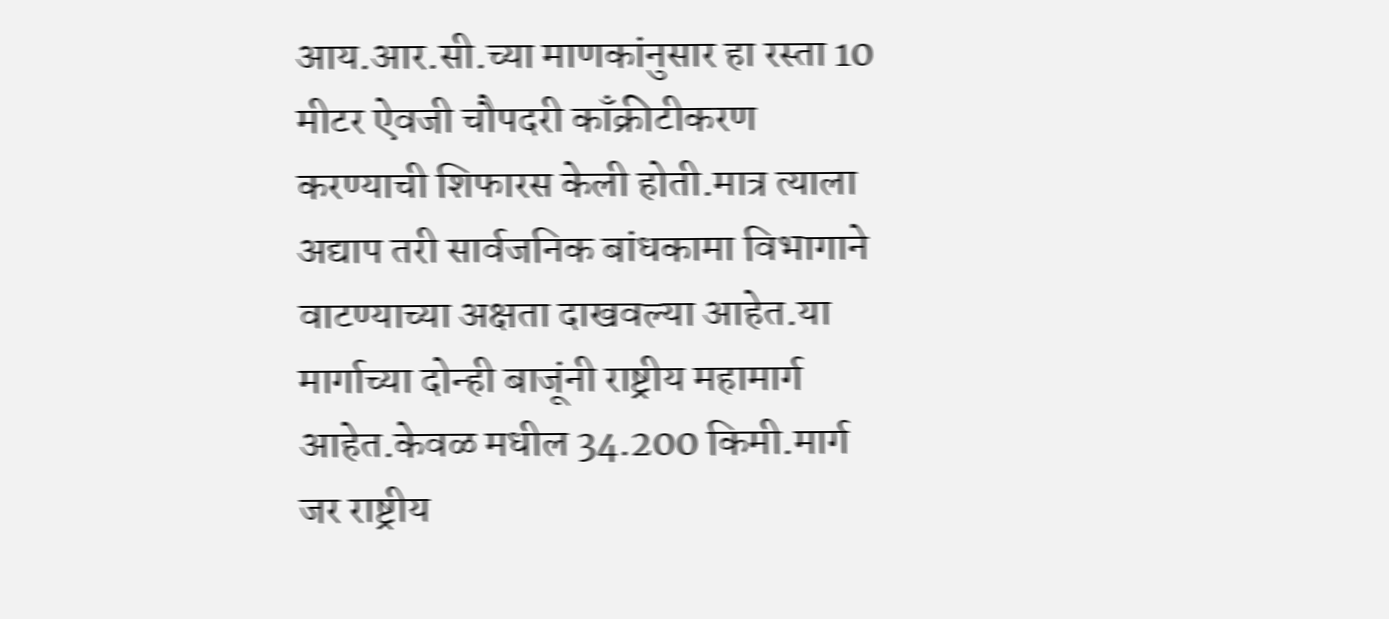आय.आर.सी.च्या माणकांनुसार हा रस्ता 10 मीटर ऐवजी चौपदरी काँक्रीटीकरण करण्याची शिफारस केली होती.मात्र त्याला अद्याप तरी सार्वजनिक बांधकामा विभागाने वाटण्याच्या अक्षता दाखवल्या आहेत.या मार्गाच्या दोन्ही बाजूंनी राष्ट्रीय महामार्ग आहेत.केवळ मधील 34.200 किमी.मार्ग जर राष्ट्रीय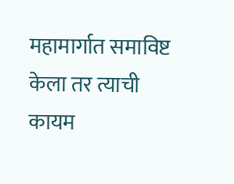महामार्गात समाविष्ट केला तर त्याची कायम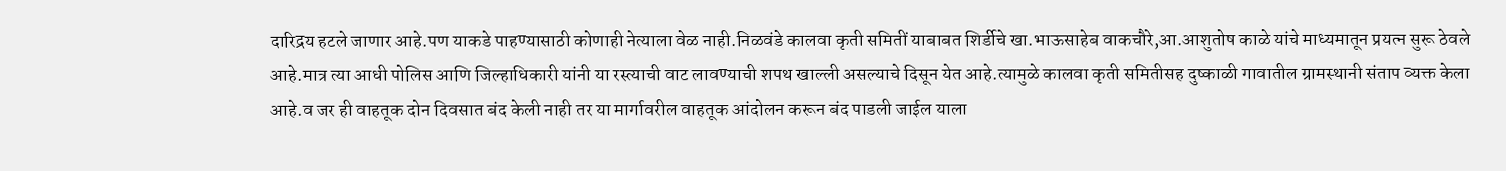दारिद्रय हटले जाणार आहे.पण याकडे पाहण्यासाठी कोणाही नेत्याला वेळ नाही.निळवंडे कालवा कृती समितीं याबाबत शिर्डीचे खा.भाऊसाहेब वाकचौरे,आ.आशुतोष काळे यांचे माध्यमातून प्रयत्न सुरू ठेवले आहे.मात्र त्या आधी पोलिस आणि जिल्हाधिकारी यांनी या रस्त्याची वाट लावण्याची शपथ खाल्ली असल्याचे दिसून येत आहे.त्यामुळे कालवा कृती समितीसह दुष्काळी गावातील ग्रामस्थानी संताप व्यक्त केला आहे.व जर ही वाहतूक दोन दिवसात बंद केली नाही तर या मार्गावरील वाहतूक आंदोलन करून बंद पाडली जाईल याला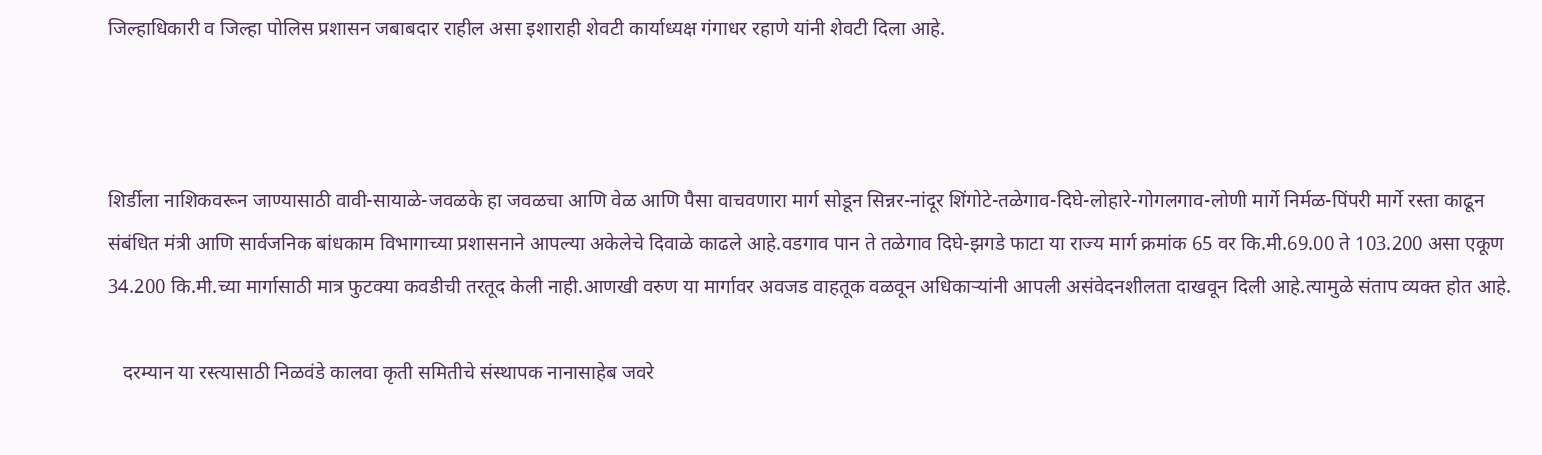जिल्हाधिकारी व जिल्हा पोलिस प्रशासन जबाबदार राहील असा इशाराही शेवटी कार्याध्यक्ष गंगाधर रहाणे यांनी शेवटी दिला आहे.



शिर्डीला नाशिकवरून जाण्यासाठी वावी-सायाळे-जवळके हा जवळचा आणि वेळ आणि पैसा वाचवणारा मार्ग सोडून सिन्नर-नांदूर शिंगोटे-तळेगाव-दिघे-लोहारे-गोगलगाव-लोणी मार्गे निर्मळ-पिंपरी मार्गे रस्ता काढून संबंधित मंत्री आणि सार्वजनिक बांधकाम विभागाच्या प्रशासनाने आपल्या अकेलेचे दिवाळे काढले आहे.वडगाव पान ते तळेगाव दिघे-झगडे फाटा या राज्य मार्ग क्रमांक 65 वर कि.मी.69.00 ते 103.200 असा एकूण 34.200 कि.मी.च्या मार्गासाठी मात्र फुटक्या कवडीची तरतूद केली नाही.आणखी वरुण या मार्गावर अवजड वाहतूक वळवून अधिकाऱ्यांनी आपली असंवेदनशीलता दाखवून दिली आहे.त्यामुळे संताप व्यक्त होत आहे.

   दरम्यान या रस्त्यासाठी निळवंडे कालवा कृती समितीचे संस्थापक नानासाहेब जवरे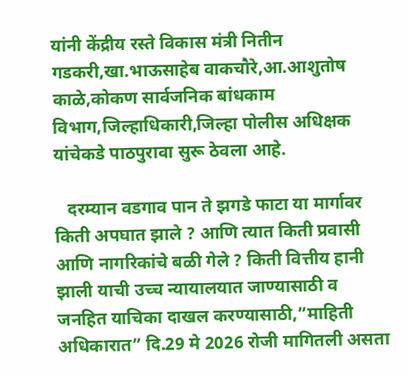यांनी केंद्रीय रस्ते विकास मंत्री नितीन गडकरी,खा.भाऊसाहेब वाकचौरे,आ.आशुतोष काळे,कोकण सार्वजनिक बांधकाम विभाग,जिल्हाधिकारी,जिल्हा पोलीस अधिक्षक यांचेकडे पाठपुरावा सुरू ठेवला आहे.

   दरम्यान वडगाव पान ते झगडे फाटा या मार्गावर किती अपघात झाले ? आणि त्यात किती प्रवासी आणि नागरिकांचे बळी गेले ? किती वित्तीय हानी झाली याची उच्च न्यायालयात जाण्यासाठी व जनहित याचिका दाखल करण्यासाठी,”माहिती अधिकारात” दि.29 मे 2026 रोजी मागितली असता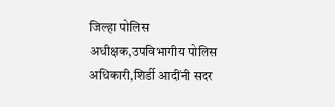जिल्हा पोलिस अधीक्षक,उपविभागीय पोलिस अधिकारी,शिर्डी आदींनी सदर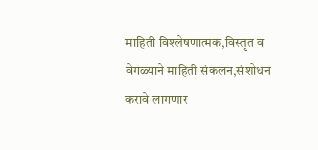माहिती विश्लेषणात्मक,विस्तृत व वेगळ्याने माहिती संकलन,संशोधन करावे लागणार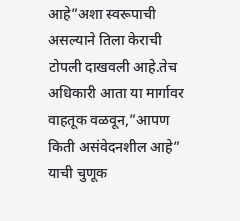आहे”अशा स्वरूपाची असल्याने तिला केराची टोपली दाखवली आहे.तेच अधिकारी आता या मार्गावर वाहतूक वळवून,”आपण किती असंवेदनशील आहे” याची चुणूक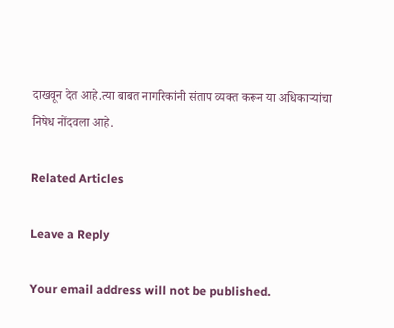दाखवून देत आहे.त्या बाबत नागरिकांनी संताप व्यक्त करून या अधिकाऱ्यांचा निषेध नोंदवला आहे.

Related Articles

Leave a Reply

Your email address will not be published.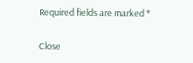Required fields are marked *

Close